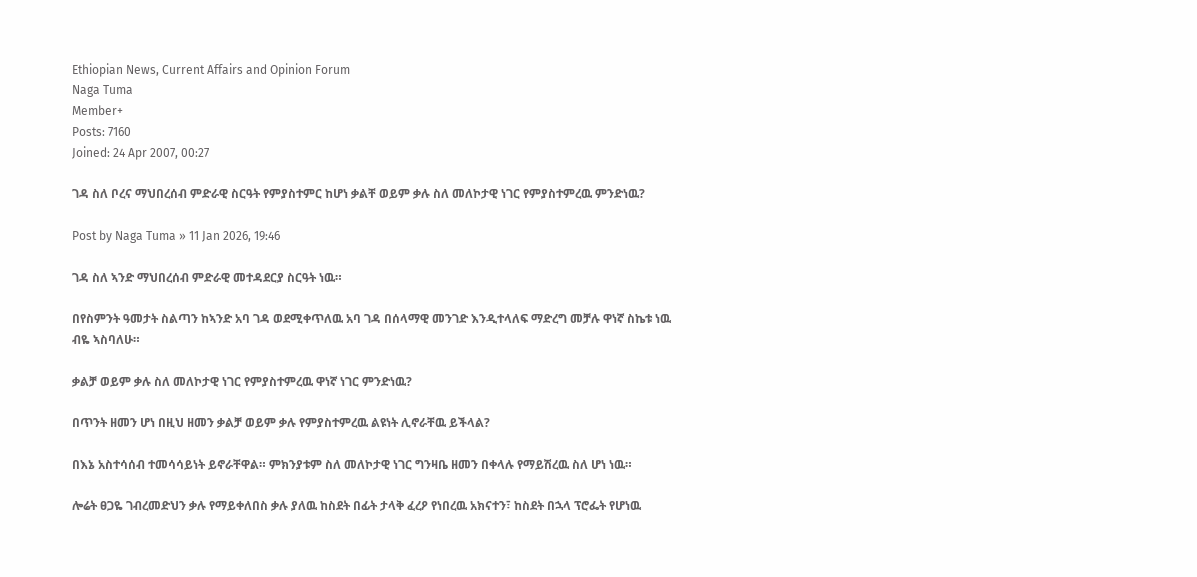Ethiopian News, Current Affairs and Opinion Forum
Naga Tuma
Member+
Posts: 7160
Joined: 24 Apr 2007, 00:27

ገዳ ስለ ቦረና ማህበረሰብ ምድራዊ ስርዓት የምያስተምር ከሆነ ቃልቸ ወይም ቃሉ ስለ መለኮታዊ ነገር የምያስተምረዉ ምንድነዉ?

Post by Naga Tuma » 11 Jan 2026, 19:46

ገዳ ስለ ኣንድ ማህበረሰብ ምድራዊ መተዳደርያ ስርዓት ነዉ።

በየስምንት ዓመታት ስልጣን ከኣንድ አባ ገዳ ወደሚቀጥለዉ አባ ገዳ በሰላማዊ መንገድ እንዲተላለፍ ማድረግ መቻሉ ዋነኛ ስኬቱ ነዉ ብዬ ኣስባለሁ።

ቃልቻ ወይም ቃሉ ስለ መለኮታዊ ነገር የምያስተምረዉ ዋነኛ ነገር ምንድነዉ?

በጥንት ዘመን ሆነ በዚህ ዘመን ቃልቻ ወይም ቃሉ የምያስተምረዉ ልዩነት ሊኖራቸዉ ይችላል?

በእኔ አስተሳሰብ ተመሳሳይነት ይኖራቸዋል። ምክንያቱም ስለ መለኮታዊ ነገር ግንዛቤ ዘመን በቀላሉ የማይሽረዉ ስለ ሆነ ነዉ።

ሎሬት ፀጋዬ ገብረመድህን ቃሉ የማይቀለበስ ቃሉ ያለዉ ከስደት በፊት ታላቅ ፈረዖ የነበረዉ አክናተን፣ ከስደት በኋላ ፕሮፌት የሆነዉ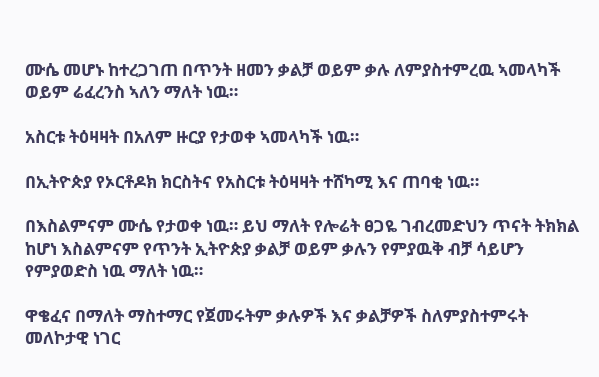ሙሴ መሆኑ ከተረጋገጠ በጥንት ዘመን ቃልቻ ወይም ቃሉ ለምያስተምረዉ ኣመላካች ወይም ሬፈረንስ ኣለን ማለት ነዉ።

አስርቱ ትዕዛዛት በአለም ዙርያ የታወቀ ኣመላካች ነዉ።

በኢትዮጵያ የኦርቶዶክ ክርስትና የአስርቱ ትዕዛዛት ተሸካሚ እና ጠባቂ ነዉ።

በእስልምናም ሙሴ የታወቀ ነዉ። ይህ ማለት የሎሬት ፀጋዬ ገብረመድህን ጥናት ትክክል ከሆነ እስልምናም የጥንት ኢትዮጵያ ቃልቻ ወይም ቃሉን የምያዉቅ ብቻ ሳይሆን የምያወድስ ነዉ ማለት ነዉ።

ዋቄፈና በማለት ማስተማር የጀመሩትም ቃሉዎች እና ቃልቻዎች ስለምያስተምሩት መለኮታዊ ነገር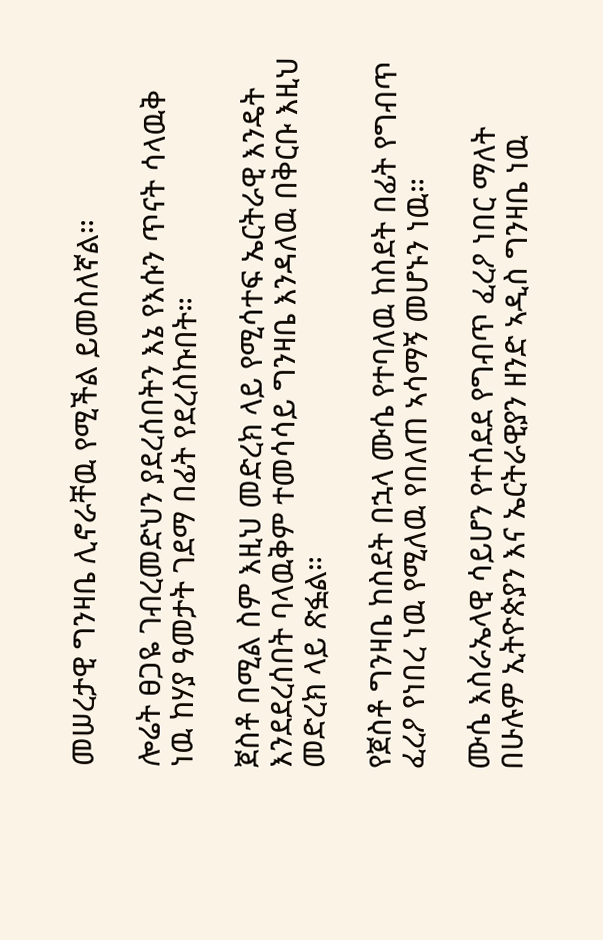መሠረታዊ ግንዛቤ ሊኖራቸዉ የሚችል ይመስለኛል።

ሎሬት ፀጋዬ ገብረመድህን ያደረሰበትን እኔ የእሱን ጥናት ሳላዉቅ ነዉ ከሃያ ዓመታት ገደማ በፊት የደረስኩበት።

ጀስቶ በሚል ስም እዚህ መድረክ ላይ የሚሳተፍ ኤርትራዊ እንዴት እንደደረሰበት ባላዉቅም ተመሳሳይ ግንዛቤ እንዳለዉ በቅርቡ እዚህ መድረክ ላይ ጽፏል።

የጀስቶ ግንዛቤ ከስደት በኋላ ሙሴ የተባለዉ ከስደት በፊት የግብጥ ፈረዖ የነበረ ነዉ የሚለዉ የበለጠ ኣሳማኝ መሆኑን ነዉ።

ሙሴ እስራኤላዊ ሳይሆን የተሰደደ የግብጥ ፈረዖ ነበር ማለት በሁሉም ኢትዮጵያን እና ኤርትራዊያን ዘንድ ኣዲስ ግንዛቤ ነዉ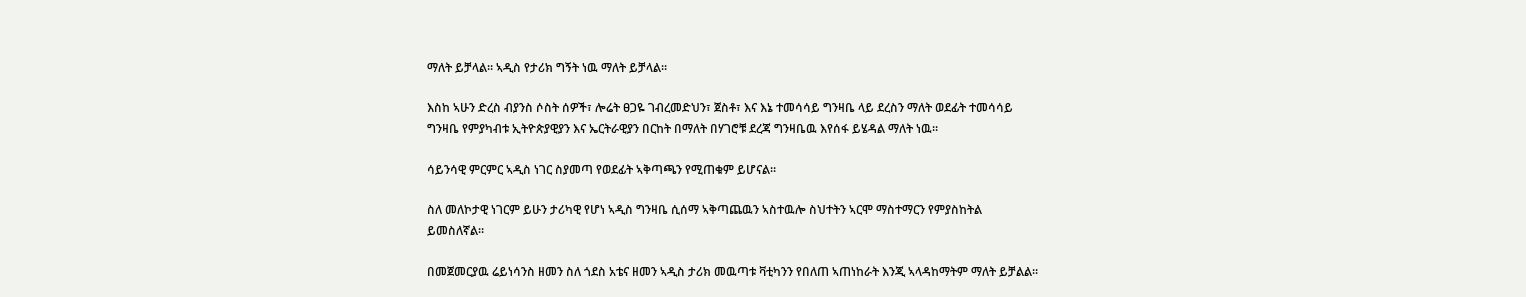ማለት ይቻላል። ኣዲስ የታሪክ ግኝት ነዉ ማለት ይቻላል።

እስከ ኣሁን ድረስ ብያንስ ሶስት ሰዎች፣ ሎሬት ፀጋዬ ገብረመድህን፣ ጀስቶ፣ እና እኔ ተመሳሳይ ግንዛቤ ላይ ደረስን ማለት ወደፊት ተመሳሳይ ግንዛቤ የምያካብቱ ኢትዮጵያዊያን እና ኤርትራዊያን በርከት በማለት በሃገሮቹ ደረጃ ግንዛቤዉ እየሰፋ ይሄዳል ማለት ነዉ።

ሳይንሳዊ ምርምር ኣዲስ ነገር ስያመጣ የወደፊት ኣቅጣጫን የሚጠቁም ይሆናል።

ስለ መለኮታዊ ነገርም ይሁን ታሪካዊ የሆነ ኣዲስ ግንዛቤ ሲሰማ ኣቅጣጨዉን ኣስተዉሎ ስህተትን ኣርሞ ማስተማርን የምያስከትል ይመስለኛል።

በመጀመርያዉ ሬይነሳንስ ዘመን ስለ ጎደስ አቴና ዘመን ኣዲስ ታሪክ መዉጣቱ ቫቲካንን የበለጠ ኣጠነከራት እንጂ ኣላዳከማትም ማለት ይቻልል።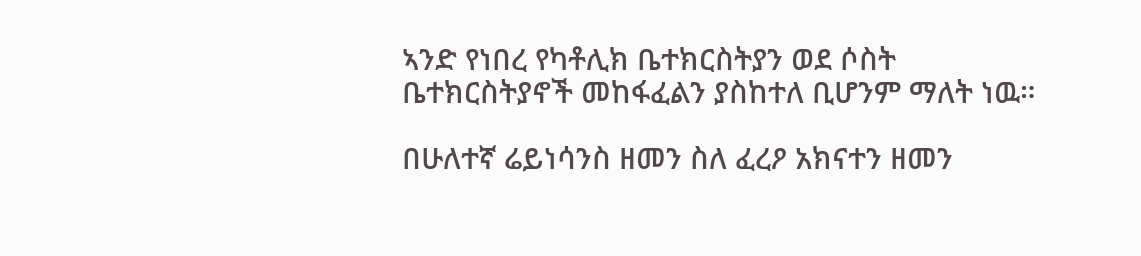ኣንድ የነበረ የካቶሊክ ቤተክርስትያን ወደ ሶስት ቤተክርስትያኖች መከፋፈልን ያስከተለ ቢሆንም ማለት ነዉ።

በሁለተኛ ሬይነሳንስ ዘመን ስለ ፈረዖ አክናተን ዘመን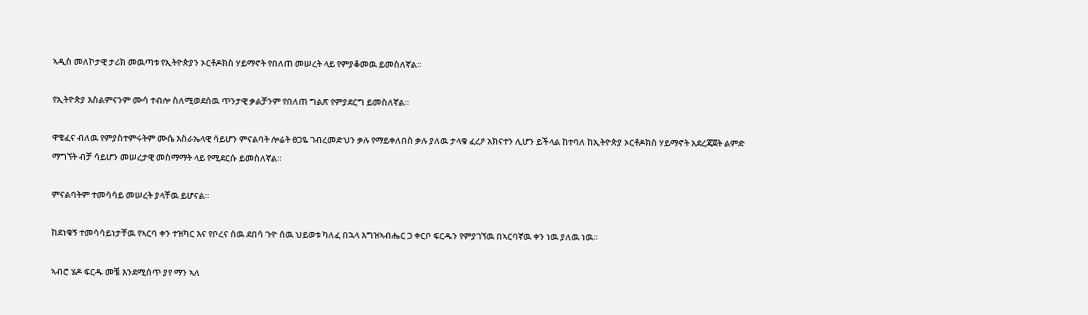ኣዲስ መለኮታዊ ታሪክ መዉጣቱ የኢትዮጵያን ኦርቶዶክስ ሃይማኖት የበለጠ መሠረት ላይ የምያቆመዉ ይመስለኛል።

የኢትዮጵያ እስልምናንም ሙሳ ተብሎ ስለሚወደሰዉ ጥንታዊ ቃልቻንም የበለጠ ግልጽ የምያደርግ ይመስለኛል።

ዋቄፈና ብለዉ የምያስተምሩትም ሙሴ እስራኤላዊ ሳይሆን ምናልባት ሎሬት ፀጋዬ ገብረመድህን ቃሉ የማይቀለበስ ቃሉ ያለዉ ታላቁ ፈረዖ አክናተን ሊሆን ይችላል ከተባለ ከኢትዮጵያ ኦርቶዶክስ ሃይማኖት አደረጃጀት ልምድ ማግኘት ብቻ ሳይሆን መሠረታዊ መስማማት ላይ የሚደርሱ ይመስለኛል።

ምናልባትም ተመሳሳይ መሠረት ያላቸዉ ይሆናል።

ከደነቁኝ ተመሳሳይነታቸዉ የኣርባ ቀን ተዝካር እና የቦረና ሰዉ ደበሳ ጉዮ ሰዉ ህይወቱ ካለፈ በኋላ እግዝኣብሔር ጋ ቀርቦ ፍርዱን የምያገኘዉ በኣርባኛዉ ቀን ነዉ ያለዉ ነዉ።

ኣብሮ ሄዶ ፍርዱ መቼ እንደሚሰጥ ያየ ማን ኣለ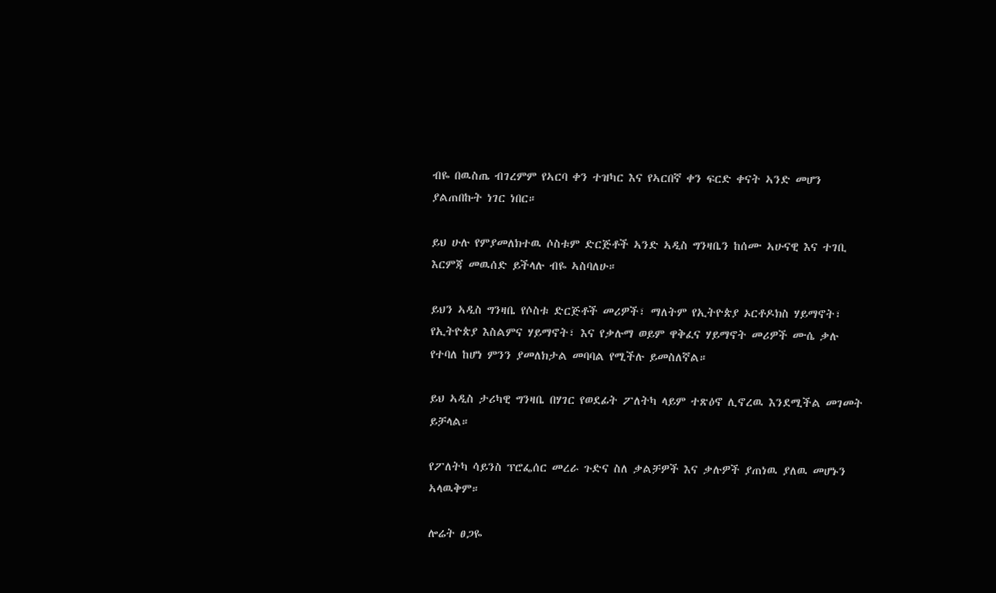ብዬ በዉስጤ ብገረምም የኣርባ ቀን ተዝካር እና የኣርበኛ ቀን ፍርድ ቀናት ኣንድ መሆን ያልጠበኩት ነገር ነበር።

ይህ ሁሉ የምያመለክተዉ ሶስቱም ድርጅቶች ኣንድ ኣዲስ ግንዛቤን ከሰሙ ኣሁናዊ እና ተገቢ እርምጃ መዉሰድ ይችላሉ ብዬ ኣስባለሁ።

ይህን ኣዲስ ግንዛቤ የሶስቱ ድርጅቶች መሪዎች፣ ማለትም የኢትዮጵያ ኦርቶዶክስ ሃይማኖት፣ የኢትዮጵያ እስልምና ሃይማኖት፣ እና የቃሉማ ወይም ዋቅፈና ሃይማኖት መሪዎች ሙሴ ቃሉ የተባለ ከሆነ ምንን ያመለክታል መባባል የሚችሉ ይመስለኛል።

ይህ ኣዲስ ታሪካዊ ግንዛቤ በሃገር የወደፊት ፖለትካ ላይም ተጽዕኖ ሊኖረዉ እንደሚችል መገመት ይቻላል።

የፖለትካ ሳይንስ ፕሮፌሰር መረራ ጉድና ስለ ቃልቻዎች እና ቃሉዎች ያጠነዉ ያለዉ መሆኑን ኣላዉቅም።

ሎሬት ፀጋዬ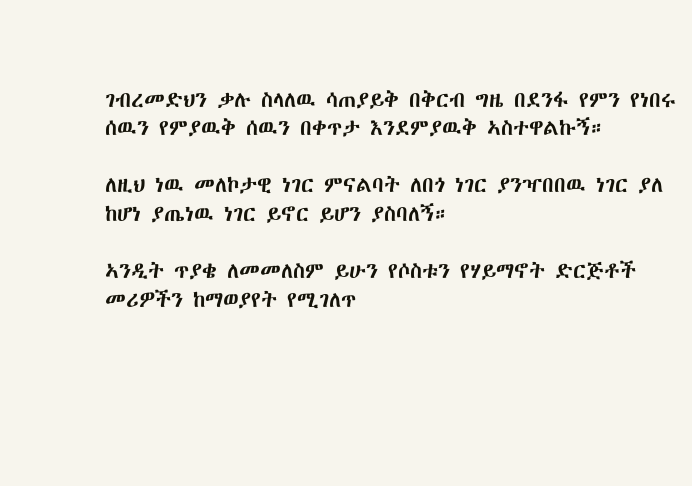ገብረመድህን ቃሉ ስላለዉ ሳጠያይቅ በቅርብ ግዜ በደንፋ የምን የነበሩ ሰዉን የምያዉቅ ሰዉን በቀጥታ እንደምያዉቅ ኣስተዋልኩኝ።

ለዚህ ነዉ መለኮታዊ ነገር ምናልባት ለበጎ ነገር ያንዣበበዉ ነገር ያለ ከሆነ ያጤነዉ ነገር ይኖር ይሆን ያስባለኝ።

ኣንዲት ጥያቄ ለመመለስም ይሁን የሶስቱን የሃይማኖት ድርጅቶች መሪዎችን ከማወያየት የሚገለጥ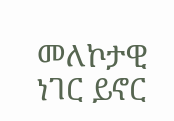መለኮታዊ ነገር ይኖር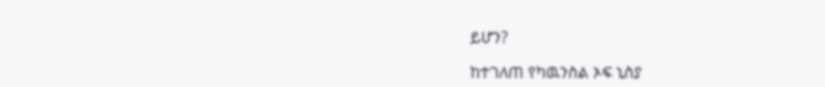ይሆን?

ከተገለጠ የካዉንስል ኦፍ ኒስያ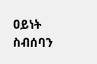ዐይነት ስብሰባን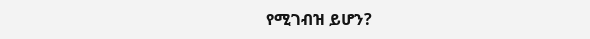የሚገብዝ ይሆን?